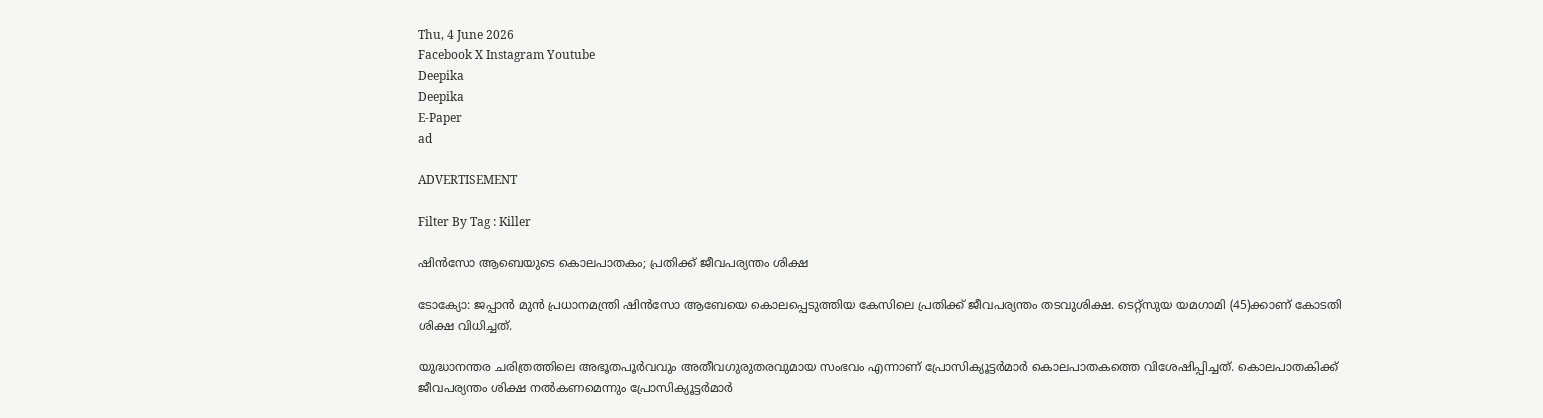Thu, 4 June 2026
Facebook X Instagram Youtube
Deepika
Deepika
E-Paper
ad

ADVERTISEMENT

Filter By Tag : Killer

ഷിൻസോ ആബെയുടെ കൊലപാതകം; പ്രതിക്ക് ജീവപര്യന്തം ശിക്ഷ

ടോക്യോ: ജപ്പാൻ മുൻ പ്രധാനമന്ത്രി ഷിൻസോ ആബേയെ കൊലപ്പെടുത്തിയ കേസിലെ പ്രതിക്ക് ജീവപര്യന്തം തടവുശിക്ഷ. ടെറ്റ്‌സുയ യമഗാമി (45)ക്കാണ് കോടതി ശിക്ഷ വിധിച്ചത്.

യുദ്ധാനന്തര ചരിത്രത്തിലെ അഭൂതപൂർവവും അതീവഗുരുതരവുമായ സംഭവം എന്നാണ് പ്രോസിക്യൂട്ടർമാർ കൊലപാതകത്തെ വിശേഷിപ്പിച്ചത്. കൊലപാതകിക്ക് ജീവപര്യന്തം ശിക്ഷ നൽകണമെന്നും പ്രോസിക്യൂട്ടർമാർ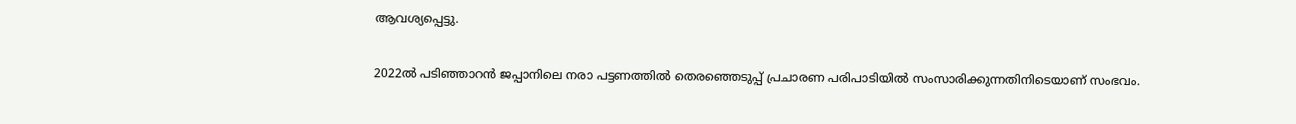ആവശ്യപ്പെട്ടു.

2022ൽ പടിഞ്ഞാറൻ ജപ്പാനിലെ നരാ പട്ടണത്തിൽ തെരഞ്ഞെടുപ്പ് പ്രചാരണ പരിപാടിയിൽ സംസാരിക്കുന്നതിനിടെയാണ് സംഭവം.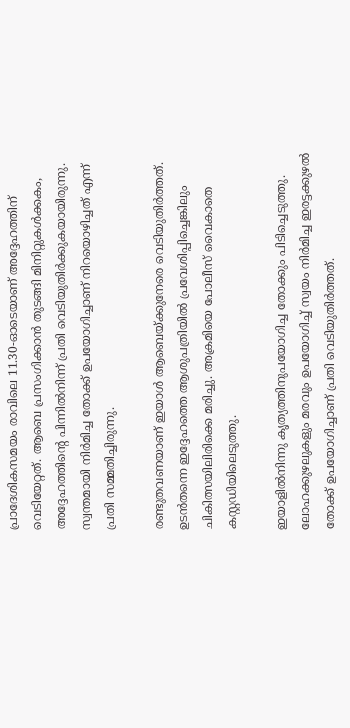പ്രാദേശികസമയം രാവിലെ 11.30-ഓടെയാണ് അദ്ദേഹത്തിന് വെടിയേറ്റത്. ആബെ പ്രസംഗിക്കാൻ തുടങ്ങി മിനിറ്റുകൾക്കകം, അദ്ദേഹത്തിന്‍റെ പിന്നിൽനിന്ന് പ്രതി വെടിയുതിർക്കുകയായിരുന്നു. സ്വന്തമായി നിർമിച്ച തോക്ക് ഉപയോഗിച്ചാണ് നിറയൊഴിച്ചത് എന്ന് പ്രതി സമ്മതിച്ചിരുന്നു.

രണ്ടുതവണയാണ് ഇയാൾ ആബെയ്ക്കുനേരെ വെടിയുതിർത്തത്. ഉടൻതന്നെ ഇദ്ദേഹത്തെ ആശുപത്രിയിൽ പ്രവേശിപ്പിച്ചെങ്കിലും ചികിത്സയിലിരിക്കെ മരിച്ചു. അക്രമിയെ പോലീസ് വൈകാതെ കസ്റ്റഡിയിലെടുത്തു.

ഇയാളിൽനിന്നു കൃത്യത്തിനുപയോഗിച്ച തോക്കും പിടിച്ചെടുത്തു. ലോഹക്കുഴലുകളും മരവും ഉപയോഗിച്ച് സ്വയം നിർമിച്ച ഇരട്ടക്കുഴൽ തോക്ക് ഉപയോഗിച്ചാണ് പ്രതി വെടിയുതിർത്തത്.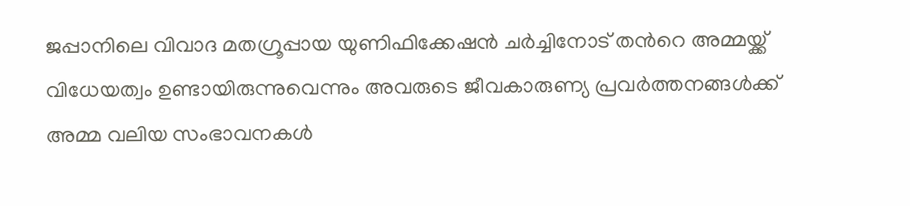ജപ്പാനിലെ വിവാദ മതഗ്രൂപ്പായ യുണിഫിക്കേഷൻ ചർച്ചിനോട് തന്‍റെ അമ്മയ്ക്ക് വിധേയത്വം ഉണ്ടായിരുന്നുവെന്നും അവരുടെ ജീവകാരുണ്യ പ്രവർത്തനങ്ങൾക്ക് അമ്മ വലിയ സംഭാവനകൾ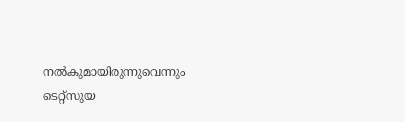നൽകുമായിരുന്നുവെന്നും ടെറ്റ്‌സുയ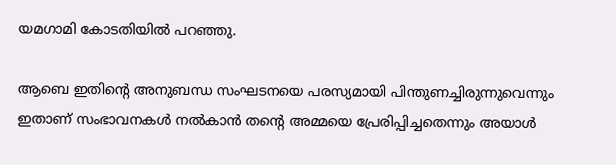യമഗാമി കോടതിയിൽ പറഞ്ഞു.

ആബെ ഇതിന്‍റെ അനുബന്ധ സംഘടനയെ പരസ്യമായി പിന്തുണച്ചിരുന്നുവെന്നും ഇതാണ് സംഭാവനകൾ നൽകാൻ തന്‍റെ അമ്മയെ പ്രേരിപ്പിച്ചതെന്നും അയാൾ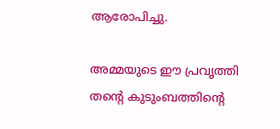ആരോപിച്ചു.

അമ്മയുടെ ഈ പ്രവൃത്തി തന്‍റെ കുടുംബത്തിന്‍റെ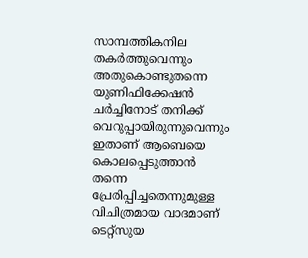സാമ്പത്തികനില തകർത്തുവെന്നും അതുകൊണ്ടുതന്നെ യുണിഫിക്കേഷൻ ചർച്ചിനോട് തനിക്ക് വെറുപ്പായിരുന്നുവെന്നും ഇതാണ് ആബെയെ കൊലപ്പെടുത്താൻ തന്നെ പ്രേരിപ്പിച്ചതെന്നുമുള്ള വിചിത്രമായ വാദമാണ് ടെറ്റ്‌സുയ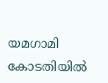യമഗാമി കോടതിയിൽ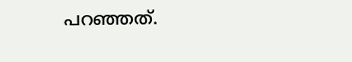പറഞ്ഞത്.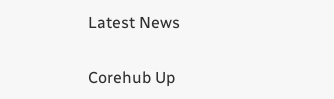Latest News

Corehub Up